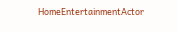HomeEntertainmentActor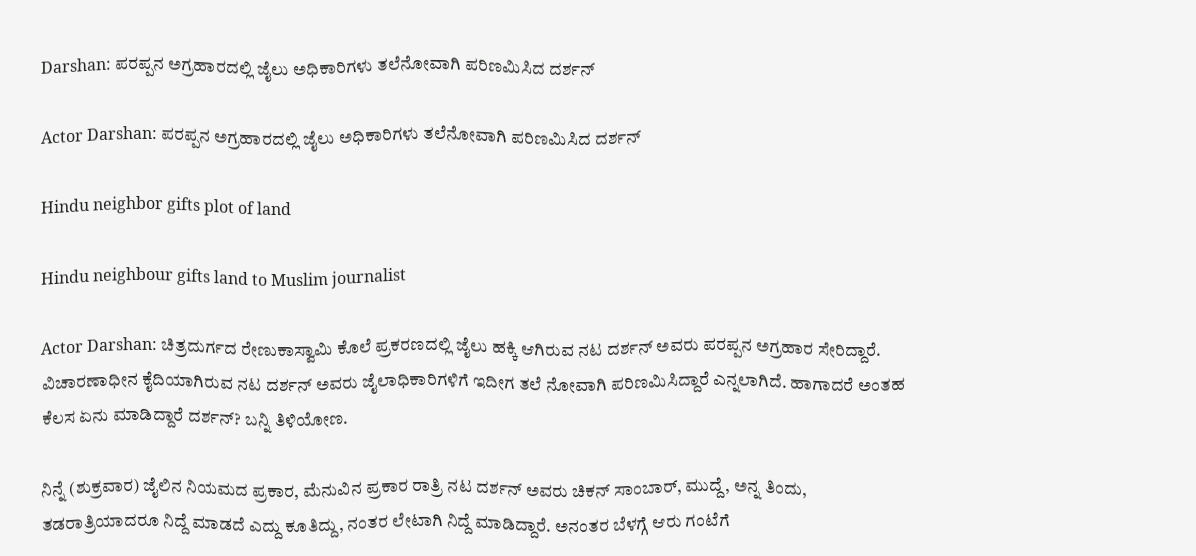Darshan: ಪರಪ್ಪನ ಅಗ್ರಹಾರದಲ್ಲಿ ಜೈಲು ಅಧಿಕಾರಿಗಳು ತಲೆನೋವಾಗಿ ಪರಿಣಮಿಸಿದ ದರ್ಶನ್‌

Actor Darshan: ಪರಪ್ಪನ ಅಗ್ರಹಾರದಲ್ಲಿ ಜೈಲು ಅಧಿಕಾರಿಗಳು ತಲೆನೋವಾಗಿ ಪರಿಣಮಿಸಿದ ದರ್ಶನ್‌

Hindu neighbor gifts plot of land

Hindu neighbour gifts land to Muslim journalist

Actor Darshan: ಚಿತ್ರದುರ್ಗದ ರೇಣುಕಾಸ್ವಾಮಿ ಕೊಲೆ ಪ್ರಕರಣದಲ್ಲಿ ಜೈಲು ಹಕ್ಕಿ ಆಗಿರುವ ನಟ ದರ್ಶನ್‌ ಅವರು ಪರಪ್ಪನ ಅಗ್ರಹಾರ ಸೇರಿದ್ದಾರೆ. ವಿಚಾರಣಾಧೀನ ಕೈದಿಯಾಗಿರುವ ನಟ ದರ್ಶನ್‌ ಅವರು ಜೈಲಾಧಿಕಾರಿಗಳಿಗೆ ಇದೀಗ ತಲೆ ನೋವಾಗಿ ಪರಿಣಮಿಸಿದ್ದಾರೆ ಎನ್ನಲಾಗಿದೆ. ಹಾಗಾದರೆ ಅಂತಹ ಕೆಲಸ ಏನು ಮಾಡಿದ್ದಾರೆ ದರ್ಶನ್? ಬನ್ನಿ ತಿಳಿಯೋಣ.

ನಿನ್ನೆ (ಶುಕ್ರವಾರ) ಜೈಲಿನ ನಿಯಮದ ಪ್ರಕಾರ, ಮೆನುವಿನ ಪ್ರಕಾರ ರಾತ್ರಿ ನಟ ದರ್ಶನ್‌ ಅವರು ಚಿಕನ್‌ ಸಾಂಬಾರ್‌, ಮುದ್ದೆ, ಅನ್ನ ತಿಂದು, ತಡರಾತ್ರಿಯಾದರೂ ನಿದ್ದೆ ಮಾಡದೆ ಎದ್ದು ಕೂತಿದ್ದು, ನಂತರ ಲೇಟಾಗಿ ನಿದ್ದೆ ಮಾಡಿದ್ದಾರೆ. ಅನಂತರ ಬೆಳಗ್ಗೆ ಆರು ಗಂಟೆಗೆ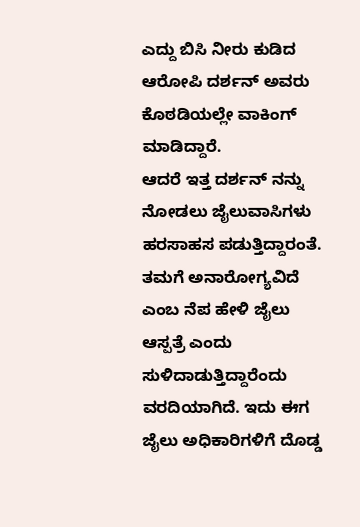ಎದ್ದು ಬಿಸಿ ನೀರು ಕುಡಿದ ಆರೋಪಿ ದರ್ಶನ್‌ ಅವರು ಕೊಠಡಿಯಲ್ಲೇ ವಾಕಿಂಗ್‌ ಮಾಡಿದ್ದಾರೆ.
ಆದರೆ ಇತ್ತ ದರ್ಶನ್‌ ನನ್ನು ನೋಡಲು ಜೈಲುವಾಸಿಗಳು ಹರಸಾಹಸ ಪಡುತ್ತಿದ್ದಾರಂತೆ. ತಮಗೆ ಅನಾರೋಗ್ಯವಿದೆ ಎಂಬ ನೆಪ ಹೇಳಿ ಜೈಲು ಆಸ್ಪತ್ರೆ ಎಂದು ಸುಳಿದಾಡುತ್ತಿದ್ದಾರೆಂದು ವರದಿಯಾಗಿದೆ. ಇದು ಈಗ ಜೈಲು ಅಧಿಕಾರಿಗಳಿಗೆ ದೊಡ್ಡ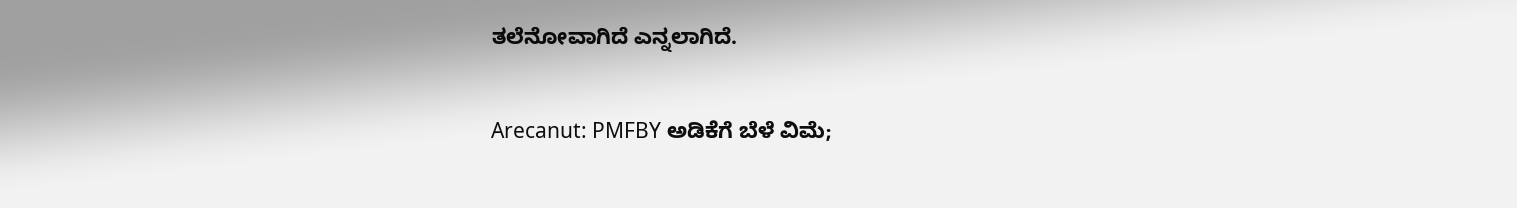ತಲೆನೋವಾಗಿದೆ ಎನ್ನಲಾಗಿದೆ.

Arecanut: PMFBY ಅಡಿಕೆಗೆ ಬೆಳೆ ವಿಮೆ;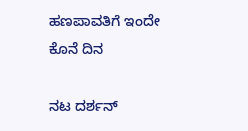ಹಣಪಾವತಿಗೆ ಇಂದೇ ಕೊನೆ ದಿನ

ನಟ ದರ್ಶನ್‌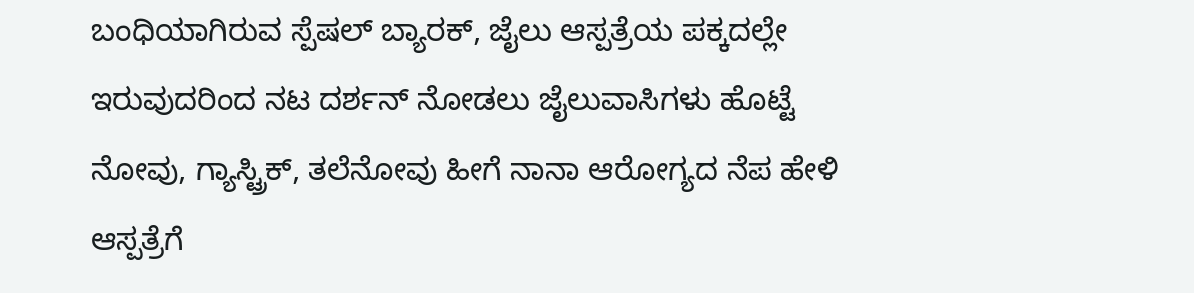ಬಂಧಿಯಾಗಿರುವ ಸ್ಪೆಷಲ್‌ ಬ್ಯಾರಕ್‌, ಜೈಲು ಆಸ್ಪತ್ರೆಯ ಪಕ್ಕದಲ್ಲೇ ಇರುವುದರಿಂದ ನಟ ದರ್ಶನ್‌ ನೋಡಲು ಜೈಲುವಾಸಿಗಳು ಹೊಟ್ಟೆ ನೋವು, ಗ್ಯಾಸ್ಟ್ರಿಕ್‌, ತಲೆನೋವು ಹೀಗೆ ನಾನಾ ಆರೋಗ್ಯದ ನೆಪ ಹೇಳಿ ಆಸ್ಪತ್ರೆಗೆ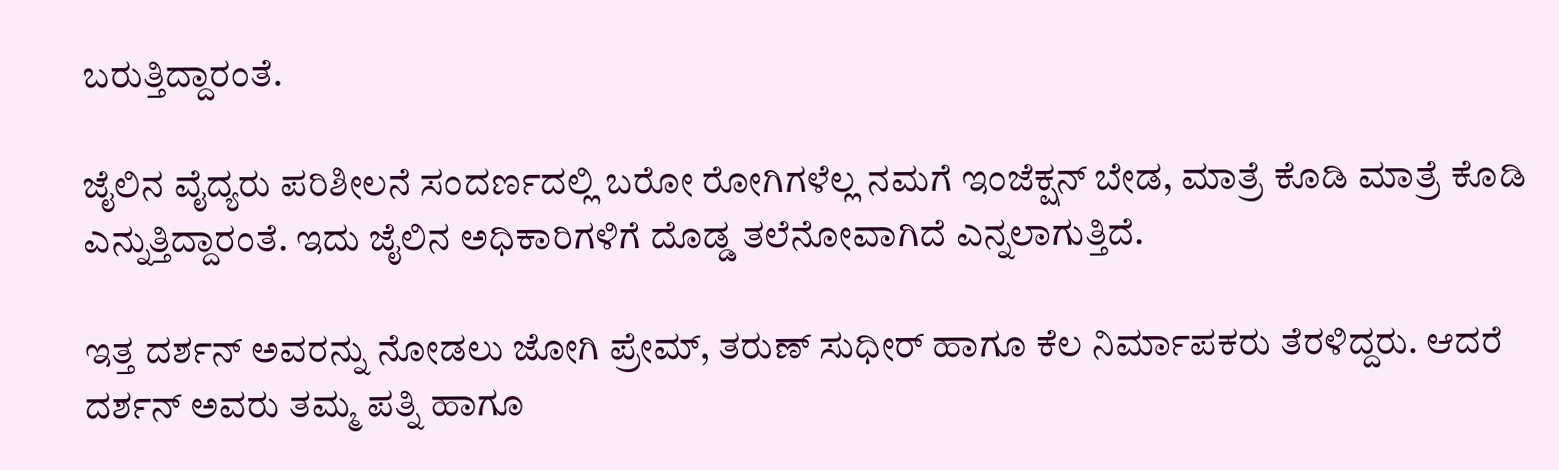ಬರುತ್ತಿದ್ದಾರಂತೆ.

ಜೈಲಿನ ವೈದ್ಯರು ಪರಿಶೀಲನೆ ಸಂದರ್ಣದಲ್ಲಿ ಬರೋ ರೋಗಿಗಳೆಲ್ಲ ನಮಗೆ ಇಂಜೆಕ್ಷನ್‌ ಬೇಡ, ಮಾತ್ರೆ ಕೊಡಿ ಮಾತ್ರೆ ಕೊಡಿ ಎನ್ನುತ್ತಿದ್ದಾರಂತೆ. ಇದು ಜೈಲಿನ ಅಧಿಕಾರಿಗಳಿಗೆ ದೊಡ್ಡ ತಲೆನೋವಾಗಿದೆ ಎನ್ನಲಾಗುತ್ತಿದೆ.

ಇತ್ತ ದರ್ಶನ್‌ ಅವರನ್ನು ನೋಡಲು ಜೋಗಿ ಪ್ರೇಮ್‌, ತರುಣ್‌ ಸುಧೀರ್‌ ಹಾಗೂ ಕೆಲ ನಿರ್ಮಾಪಕರು ತೆರಳಿದ್ದರು. ಆದರೆ ದರ್ಶನ್‌ ಅವರು ತಮ್ಮ ಪತ್ನಿ ಹಾಗೂ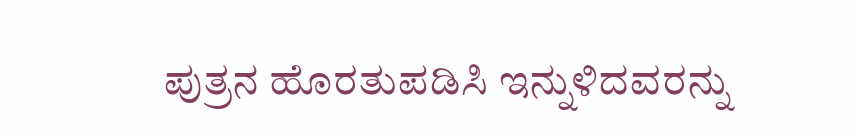ಪುತ್ರನ ಹೊರತುಪಡಿಸಿ ಇನ್ನುಳಿದವರನ್ನು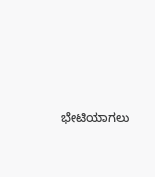ಭೇಟಿಯಾಗಲು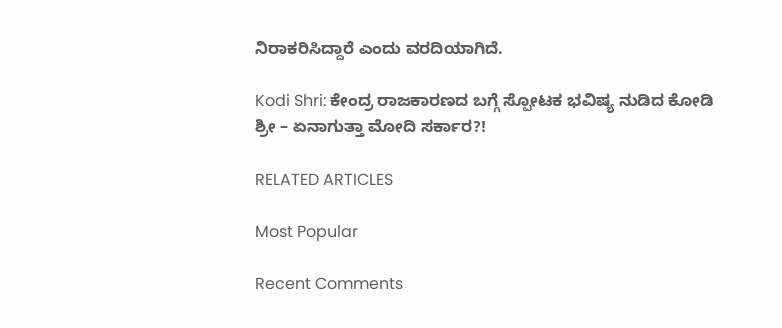ನಿರಾಕರಿಸಿದ್ದಾರೆ ಎಂದು ವರದಿಯಾಗಿದೆ.

Kodi Shri: ಕೇಂದ್ರ ರಾಜಕಾರಣದ ಬಗ್ಗೆ ಸ್ಪೋಟಕ ಭವಿಷ್ಯ ನುಡಿದ ಕೋಡಿ ಶ್ರೀ – ಏನಾಗುತ್ತಾ ಮೋದಿ ಸರ್ಕಾರ?!

RELATED ARTICLES

Most Popular

Recent Comments